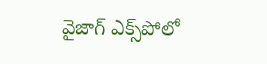వైజాగ్ ఎక్స్‌పోలో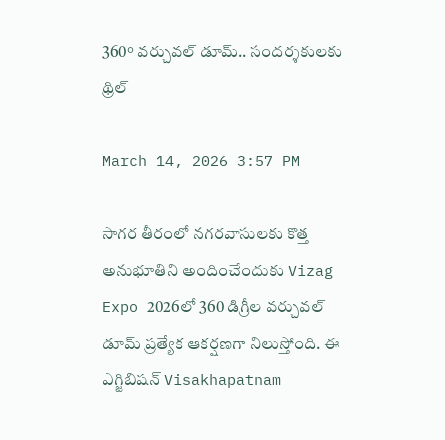360° వర్చువల్ డూమ్.. సందర్శకులకు థ్రిల్

March 14, 2026 3:57 PM

సాగర తీరంలో నగరవాసులకు కొత్త అనుభూతిని అందించేందుకు Vizag Expo 2026లో 360 డిగ్రీల వర్చువల్ డూమ్ ప్రత్యేక ఆకర్షణగా నిలుస్తోంది. ఈ ఎగ్జిబిషన్ Visakhapatnam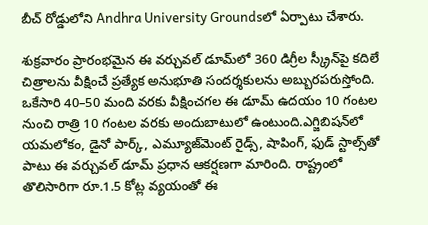బీచ్ రోడ్డులోని Andhra University Groundsలో ఏర్పాటు చేశారు.

శుక్రవారం ప్రారంభమైన ఈ వర్చువల్ డూమ్‌లో 360 డిగ్రీల స్క్రీన్‌పై కదిలే చిత్రాలను వీక్షించే ప్రత్యేక అనుభూతి సందర్శకులను అబ్బురపరుస్తోంది. ఒకేసారి 40–50 మంది వరకు వీక్షించగల ఈ డూమ్ ఉదయం 10 గంటల నుంచి రాత్రి 10 గంటల వరకు అందుబాటులో ఉంటుంది.ఎగ్జిబిషన్‌లో యమలోకం, డైనో పార్క్, ఎమ్యూజ్‌మెంట్ రైడ్స్, షాపింగ్, ఫుడ్ స్టాల్స్‌తో పాటు ఈ వర్చువల్ డూమ్ ప్రధాన ఆకర్షణగా మారింది. రాష్ట్రంలో తొలిసారిగా రూ.1.5 కోట్ల వ్యయంతో ఈ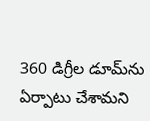360 డిగ్రీల డూమ్‌ను ఏర్పాటు చేశామని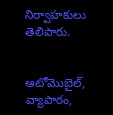నిర్వాహకులు తెలిపారు.


ఆటోమొబైల్, వ్యాపారం,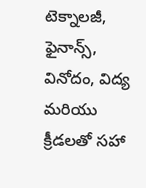టెక్నాలజీ, ఫైనాన్స్, వినోదం, విద్య మరియు క్రీడలతో సహా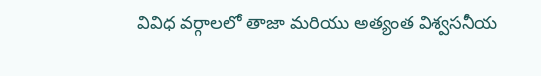వివిధ వర్గాలలో తాజా మరియు అత్యంత విశ్వసనీయ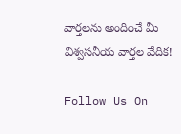వార్తలను అందించే మీ విశ్వసనీయ వార్తల వేదిక!

Follow Us On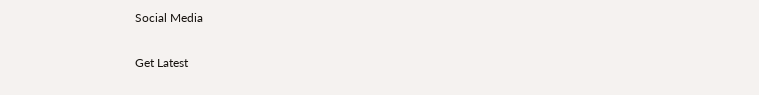Social Media

Get Latest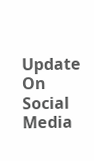Update On Social Media